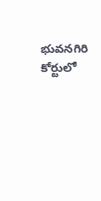భువనగిరి కోర్టులో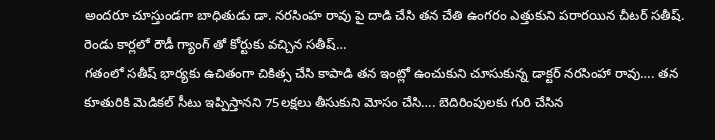అందరూ చూస్తుండగా బాధితుడు డా. నరసింహ రావు పై దాడి చేసి తన చేతి ఉంగరం ఎత్తుకుని పరారయిన చీటర్ సతీష్. రెండు కార్లలో రౌడీ గ్యాంగ్ తో కోర్టుకు వచ్చిన సతీష్…
గతంలో సతీష్ భార్యకు ఉచితంగా చికిత్స చేసి కాపాడి తన ఇంట్లో ఉంచుకుని చూసుకున్న డాక్టర్ నరసింహా రావు…. తన కూతురికి మెడికల్ సీటు ఇప్పిస్తానని 75లక్షలు తీసుకుని మోసం చేసి…. బెదిరింపులకు గురి చేసిన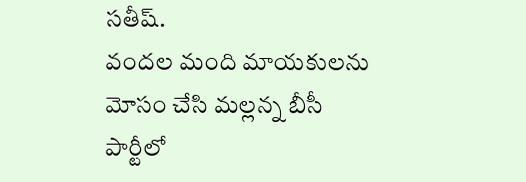సతీష్.
వందల మంది మాయకులను మోసం చేసి మల్లన్న బీసీ పార్టీలో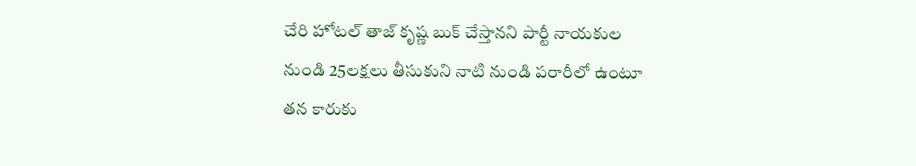చేరి హోటల్ తాజ్ కృష్ణ బుక్ చేస్తానని పార్టీ నాయకుల నుండి 25లక్షలు తీసుకుని నాటి నుండి పరారీలో ఉంటూ తన కారుకు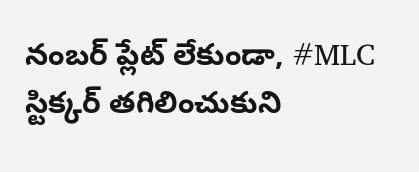నంబర్ ప్లేట్ లేకుండా, #MLC స్టిక్కర్ తగిలించుకుని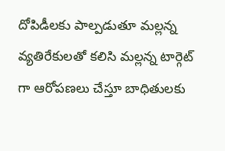దోపిడీలకు పాల్పడుతూ మల్లన్న వ్యతిరేకులతో కలిసి మల్లన్న టార్గెట్ గా ఆరోపణలు చేస్తూ బాధితులకు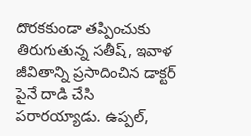దొరకకుండా తప్పించుకు తిరుగుతున్న సతీష్, ఇవాళ జీవితాన్ని ప్రసాదించిన డాక్టర్ పైనే దాడి చేసి పరారయ్యాడు. ఉప్పల్,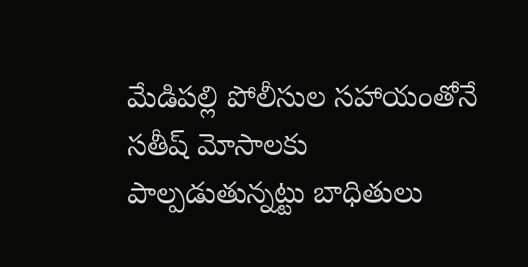మేడిపల్లి పోలీసుల సహాయంతోనే సతీష్ మోసాలకు పాల్పడుతున్నట్టు బాధితులు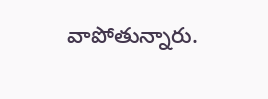వాపోతున్నారు.